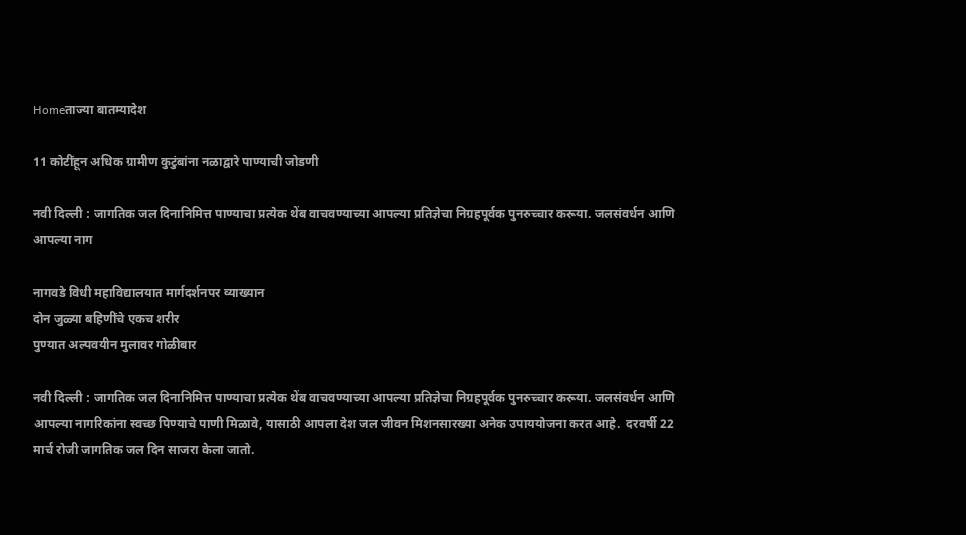Homeताज्या बातम्यादेश

11 कोटींहून अधिक ग्रामीण कुटुंबांना नळाद्वारे पाण्याची जोडणी

नवी दिल्ली : जागतिक जल दिनानिमित्त पाण्याचा प्रत्येक थेंब वाचवण्याच्या आपल्या प्रतिज्ञेचा निग्रहपूर्वक पुनरुच्चार करूया. जलसंवर्धन आणि आपल्या नाग

नागवडे विधी महाविद्यालयात मार्गदर्शनपर व्याख्यान
दोन जुळ्या बहिणींचे एकच शरीर
पुण्यात अल्पवयीन मुलावर गोळीबार

नवी दिल्ली : जागतिक जल दिनानिमित्त पाण्याचा प्रत्येक थेंब वाचवण्याच्या आपल्या प्रतिज्ञेचा निग्रहपूर्वक पुनरुच्चार करूया. जलसंवर्धन आणि आपल्या नागरिकांना स्वच्छ पिण्याचे पाणी मिळावे, यासाठी आपला देश जल जीवन मिशनसारख्या अनेक उपाययोजना करत आहे.  दरवर्षी 22 मार्च रोजी जागतिक जल दिन साजरा केला जातो.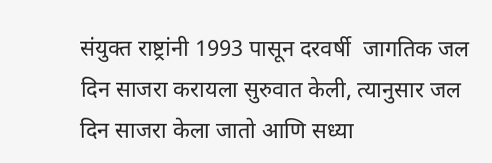संयुक्त राष्ट्रांनी 1993 पासून दरवर्षी  जागतिक जल दिन साजरा करायला सुरुवात केली, त्यानुसार जल दिन साजरा केला जातो आणि सध्या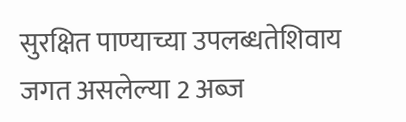सुरक्षित पाण्याच्या उपलब्धतेशिवाय जगत असलेल्या 2 अब्ज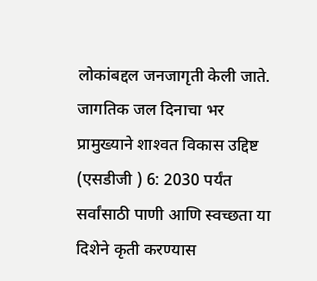लोकांबद्दल जनजागृती केली जाते. जागतिक जल दिनाचा भर प्रामुख्याने शाश्‍वत विकास उद्दिष्ट (एसडीजी ) 6: 2030 पर्यंत सर्वांसाठी पाणी आणि स्वच्छता या दिशेने कृती करण्यास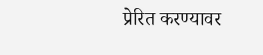प्रेरित करण्यावर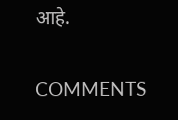आहे.

COMMENTS